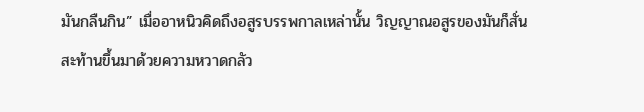มันกลืนกิน” เมื่ออาหนิวคิดถึงอสูรบรรพกาลเหล่านั้น วิญญาณอสูรของมันก็สั่นสะท้านขึ้นมาด้วยความหวาดกลัว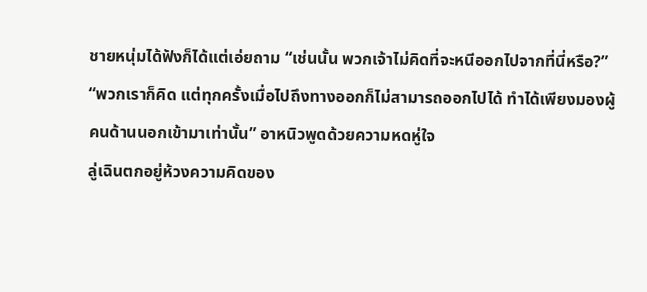ชายหนุ่มได้ฟังก็ได้แต่เอ่ยถาม “เช่นนั้น พวกเจ้าไม่คิดที่จะหนีออกไปจากที่นี่หรือ?”
“พวกเราก็คิด แต่ทุกครั้งเมื่อไปถึงทางออกก็ไม่สามารถออกไปได้ ทำได้เพียงมองผู้คนด้านนอกเข้ามาเท่านั้น” อาหนิวพูดด้วยความหดหู่ใจ
ลู่เฉินตกอยู่ห้วงความคิดของ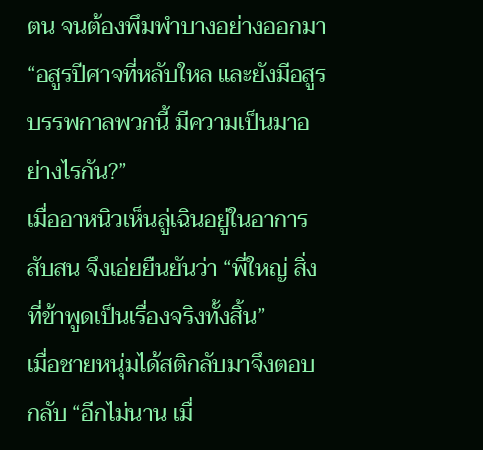ตน จนต้องพึมพำบางอย่างออกมา “อสูรปีศาจที่หลับใหล และยังมีอสูรบรรพกาลพวกนี้ มีความเป็นมาอย่างไรกัน?”
เมื่ออาหนิวเห็นลู่เฉินอยู่ในอาการสับสน จึงเอ่ยยืนยันว่า “พี่ใหญ่ สิ่งที่ข้าพูดเป็นเรื่องจริงทั้งสิ้น”
เมื่อชายหนุ่มได้สติกลับมาจึงตอบกลับ “อีกไม่นาน เมื่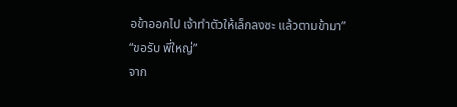อข้าออกไป เจ้าทำตัวให้เล็กลงซะ แล้วตามข้ามา”
“ขอรับ พี่ใหญ่”
จาก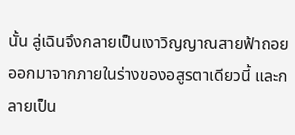นั้น ลู่เฉินจึงกลายเป็นเงาวิญญาณสายฟ้าถอยออกมาจากภายในร่างของอสูรตาเดียวนี้ และกลายเป็น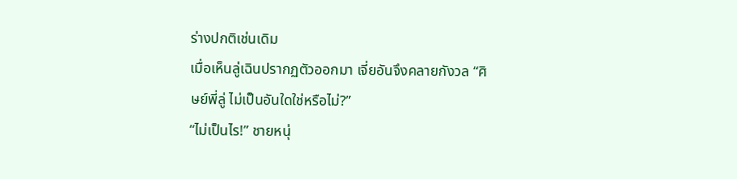ร่างปกติเช่นเดิม
เมื่อเห็นลู่เฉินปรากฏตัวออกมา เจี่ยอันจึงคลายกังวล “ศิษย์พี่ลู่ ไม่เป็นอันใดใช่หรือไม่?”
“ไม่เป็นไร!” ชายหนุ่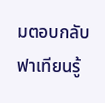มตอบกลับ
ฟาเทียนรู้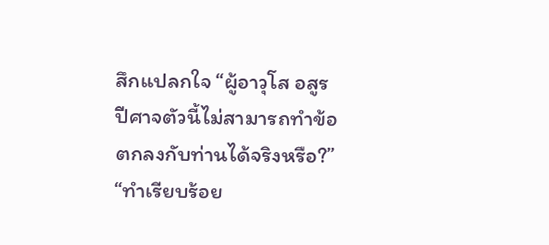สึกแปลกใจ “ผู้อาวุโส อสูรปีศาจตัวนี้ไม่สามารถทำข้อตกลงกับท่านได้จริงหรือ?”
“ทำเรียบร้อย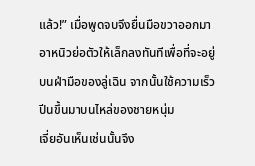แล้ว!” เมื่อพูดจบจึงยื่นมือขวาออกมา อาหนิวย่อตัวให้เล็กลงทันทีเพื่อที่จะอยู่บนฝ่ามือของลู่เฉิน จากนั้นใช้ความเร็วปีนขึ้นมาบนไหล่ของชายหนุ่ม
เจี่ยอันเห็นเช่นนั้นจึง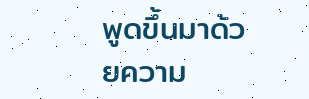พูดขึ้นมาด้วยความ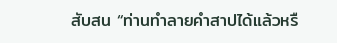สับสน “ท่านทำลายคำสาปได้แล้วหรื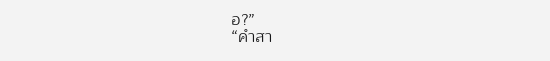อ?”
“คำสา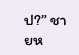ป?” ชายห